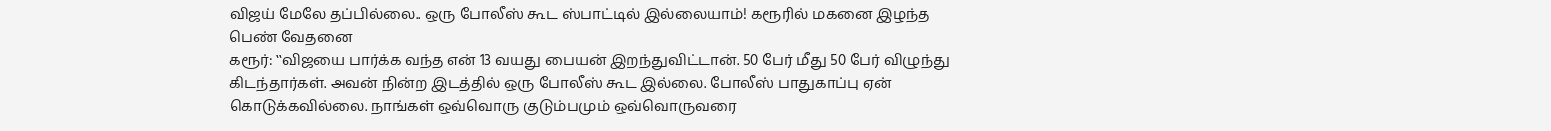விஜய் மேலே தப்பில்லை.. ஒரு போலீஸ் கூட ஸ்பாட்டில் இல்லையாம்! கரூரில் மகனை இழந்த பெண் வேதனை
கரூர்: ‛‛விஜயை பார்க்க வந்த என் 13 வயது பையன் இறந்துவிட்டான். 50 பேர் மீது 50 பேர் விழுந்து கிடந்தார்கள். அவன் நின்ற இடத்தில் ஒரு போலீஸ் கூட இல்லை. போலீஸ் பாதுகாப்பு ஏன் கொடுக்கவில்லை. நாங்கள் ஒவ்வொரு குடும்பமும் ஒவ்வொருவரை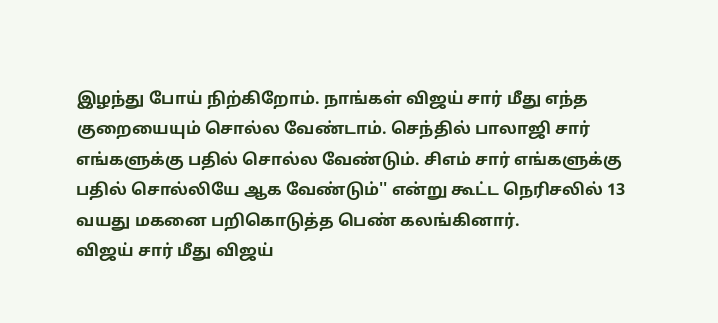இழந்து போய் நிற்கிறோம். நாங்கள் விஜய் சார் மீது எந்த குறையையும் சொல்ல வேண்டாம். செந்தில் பாலாஜி சார் எங்களுக்கு பதில் சொல்ல வேண்டும். சிஎம் சார் எங்களுக்கு பதில் சொல்லியே ஆக வேண்டும்'' என்று கூட்ட நெரிசலில் 13 வயது மகனை பறிகொடுத்த பெண் கலங்கினார்.
விஜய் சார் மீது விஜய்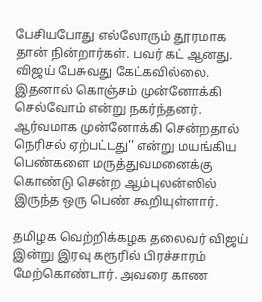பேசியபோது எல்லோரும் தூரமாக தான் நின்றார்கள். பவர் கட் ஆனது. விஜய் பேசுவது கேட்கவில்லை. இதனால் கொஞ்சம் முன்னோக்கி செல்வோம் என்று நகர்ந்தனர். ஆர்வமாக முன்னோக்கி சென்றதால் நெரிசல் ஏற்பட்டது'' என்று மயங்கிய பெண்களை மருத்துவமனைக்கு கொண்டு சென்ற ஆம்புலன்ஸில் இருந்த ஒரு பெண் கூறியுள்ளார்.

தமிழக வெற்றிக்கழக தலைவர் விஜய் இன்று இரவு கரூரில் பிரச்சாரம் மேற்கொண்டார். அவரை காண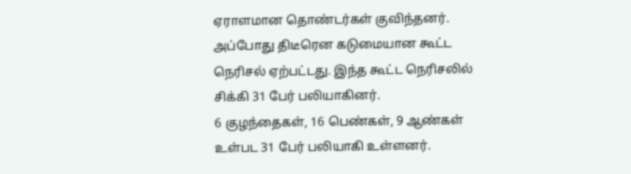ஏராளமான தொண்டர்கள் குவிந்தனர். அப்போது திடீரென கடுமையான கூட்ட நெரிசல் ஏற்பட்டது. இந்த கூட்ட நெரிசலில் சிக்கி 31 பேர் பலியாகினர்.
6 குழந்தைகள், 16 பெண்கள், 9 ஆண்கள் உள்பட 31 பேர் பலியாகி உள்ளனர்.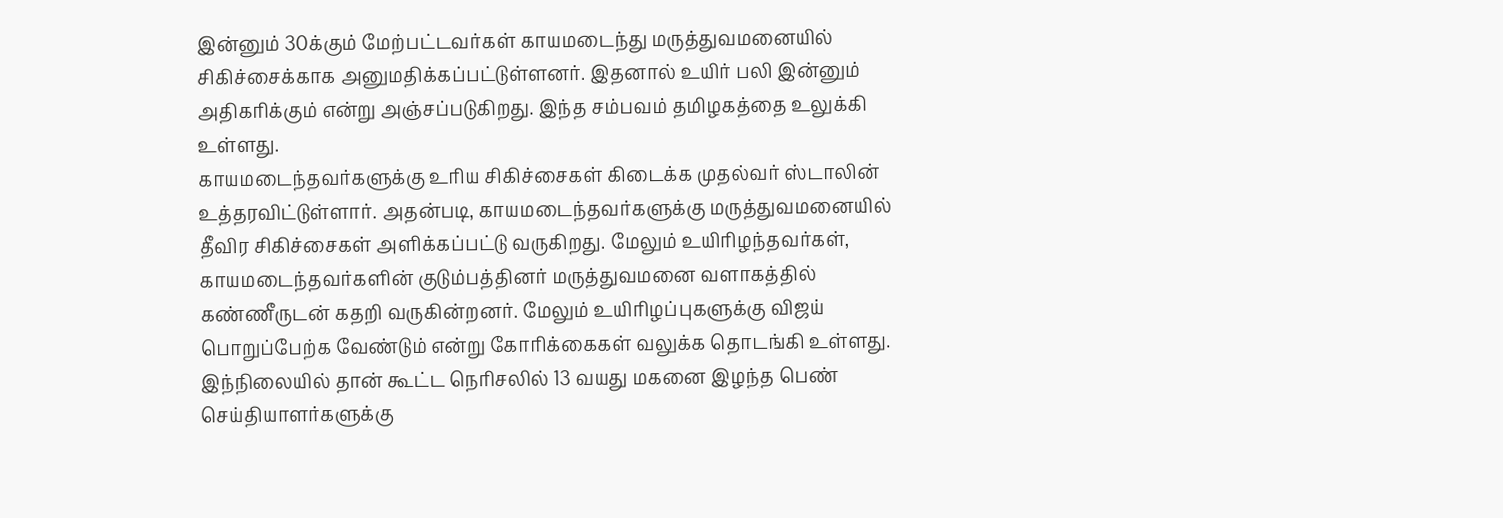இன்னும் 30க்கும் மேற்பட்டவர்கள் காயமடைந்து மருத்துவமனையில் சிகிச்சைக்காக அனுமதிக்கப்பட்டுள்ளனர். இதனால் உயிர் பலி இன்னும் அதிகரிக்கும் என்று அஞ்சப்படுகிறது. இந்த சம்பவம் தமிழகத்தை உலுக்கி உள்ளது.
காயமடைந்தவர்களுக்கு உரிய சிகிச்சைகள் கிடைக்க முதல்வர் ஸ்டாலின் உத்தரவிட்டுள்ளார். அதன்படி, காயமடைந்தவர்களுக்கு மருத்துவமனையில் தீவிர சிகிச்சைகள் அளிக்கப்பட்டு வருகிறது. மேலும் உயிரிழந்தவர்கள், காயமடைந்தவர்களின் குடும்பத்தினர் மருத்துவமனை வளாகத்தில் கண்ணீருடன் கதறி வருகின்றனர். மேலும் உயிரிழப்புகளுக்கு விஜய் பொறுப்பேற்க வேண்டும் என்று கோரிக்கைகள் வலுக்க தொடங்கி உள்ளது.
இந்நிலையில் தான் கூட்ட நெரிசலில் 13 வயது மகனை இழந்த பெண் செய்தியாளர்களுக்கு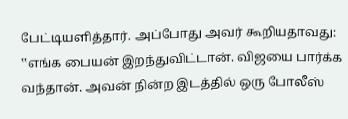பேட்டியளித்தார். அப்போது அவர் கூறியதாவது: ‛‛எங்க பையன் இறந்துவிட்டான். விஜயை பார்க்க வந்தான். அவன் நின்ற இடத்தில் ஒரு போலீஸ்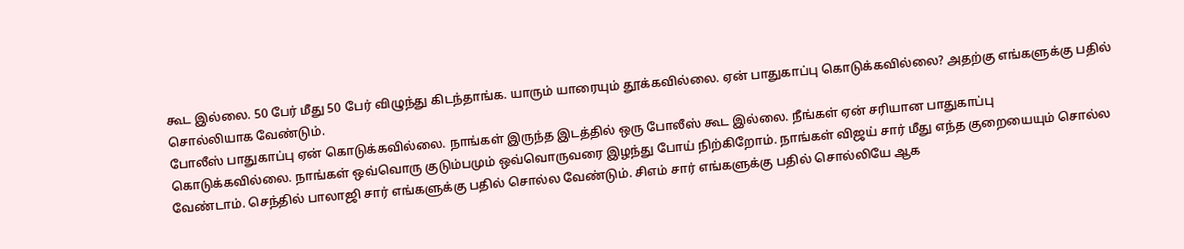கூட இல்லை. 50 பேர் மீது 50 பேர் விழுந்து கிடந்தாங்க. யாரும் யாரையும் தூக்கவில்லை. ஏன் பாதுகாப்பு கொடுக்கவில்லை? அதற்கு எங்களுக்கு பதில் சொல்லியாக வேண்டும்.
போலீஸ் பாதுகாப்பு ஏன் கொடுக்கவில்லை. நாங்கள் இருந்த இடத்தில் ஒரு போலீஸ் கூட இல்லை. நீங்கள் ஏன் சரியான பாதுகாப்பு கொடுக்கவில்லை. நாங்கள் ஒவ்வொரு குடும்பமும் ஒவ்வொருவரை இழந்து போய் நிற்கிறோம். நாங்கள் விஜய் சார் மீது எந்த குறையையும் சொல்ல வேண்டாம். செந்தில் பாலாஜி சார் எங்களுக்கு பதில் சொல்ல வேண்டும். சிஎம் சார் எங்களுக்கு பதில் சொல்லியே ஆக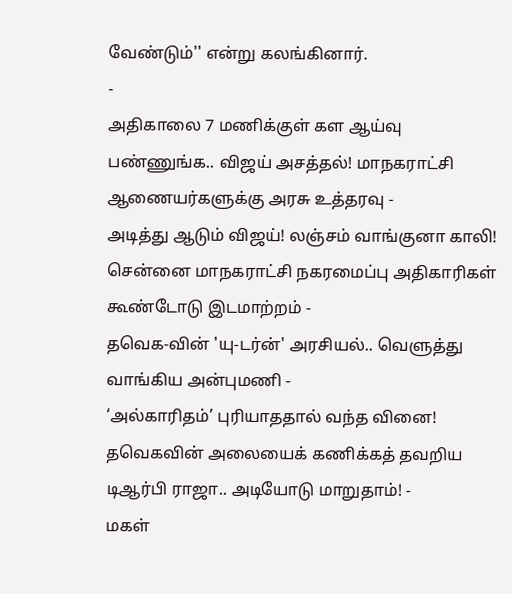வேண்டும்'' என்று கலங்கினார்.
-
அதிகாலை 7 மணிக்குள் கள ஆய்வு பண்ணுங்க.. விஜய் அசத்தல்! மாநகராட்சி ஆணையர்களுக்கு அரசு உத்தரவு -
அடித்து ஆடும் விஜய்! லஞ்சம் வாங்குனா காலி! சென்னை மாநகராட்சி நகரமைப்பு அதிகாரிகள் கூண்டோடு இடமாற்றம் -
தவெக-வின் 'யு-டர்ன்' அரசியல்.. வெளுத்து வாங்கிய அன்புமணி -
‘அல்காரிதம்’ புரியாததால் வந்த வினை! தவெகவின் அலையைக் கணிக்கத் தவறிய டிஆர்பி ராஜா.. அடியோடு மாறுதாம்! -
மகள்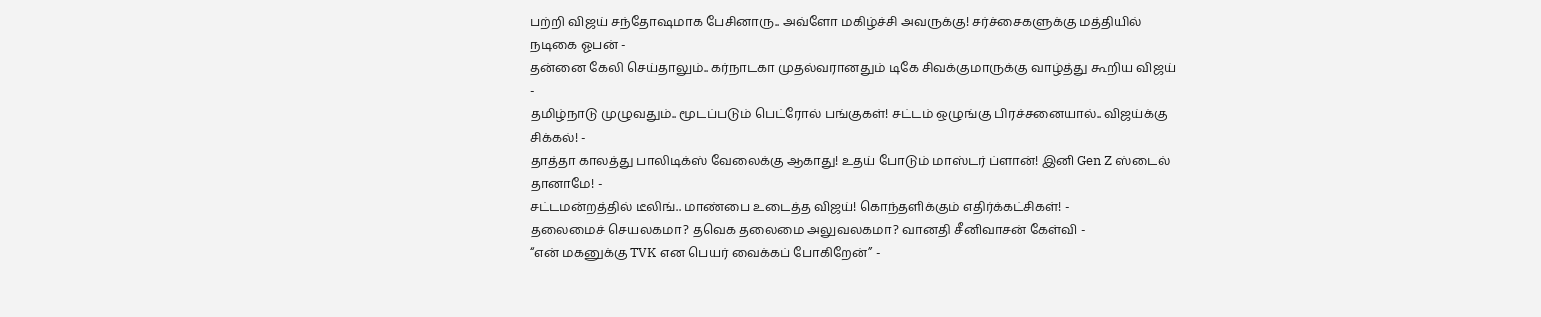பற்றி விஜய் சந்தோஷமாக பேசினாரு.. அவ்ளோ மகிழ்ச்சி அவருக்கு! சர்ச்சைகளுக்கு மத்தியில் நடிகை ஓபன் -
தன்னை கேலி செய்தாலும்.. கர்நாடகா முதல்வரானதும் டிகே சிவக்குமாருக்கு வாழ்த்து கூறிய விஜய் -
தமிழ்நாடு முழுவதும்.. மூடப்படும் பெட்ரோல் பங்குகள்! சட்டம் ஒழுங்கு பிரச்சனையால்.. விஜய்க்கு சிக்கல்! -
தாத்தா காலத்து பாலிடிக்ஸ் வேலைக்கு ஆகாது! உதய் போடும் மாஸ்டர் ப்ளான்! இனி Gen Z ஸ்டைல் தானாமே! -
சட்டமன்றத்தில் டீலிங்.. மாண்பை உடைத்த விஜய்! கொந்தளிக்கும் எதிர்க்கட்சிகள்! -
தலைமைச் செயலகமா? தவெக தலைமை அலுவலகமா? வானதி சீனிவாசன் கேள்வி -
“என் மகனுக்கு TVK என பெயர் வைக்கப் போகிறேன்” -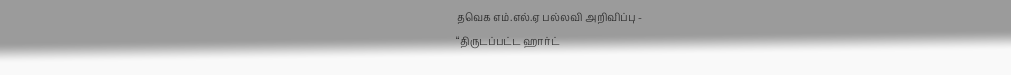தவெக எம்.எல்.ஏ பல்லவி அறிவிப்பு -
“திருடப்பட்ட ஹார்ட்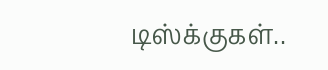டிஸ்க்குகள்..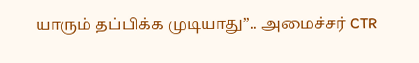யாரும் தப்பிக்க முடியாது”.. அமைச்சர் CTR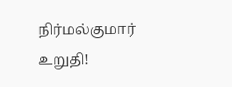நிர்மல்குமார் உறுதி!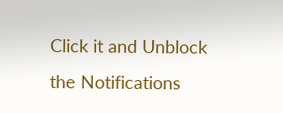Click it and Unblock the Notifications